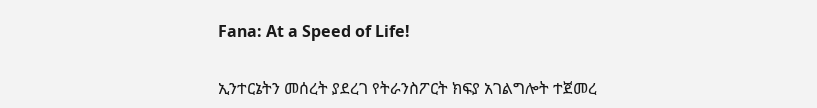Fana: At a Speed of Life!

ኢንተርኔትን መሰረት ያደረገ የትራንስፖርት ክፍያ አገልግሎት ተጀመረ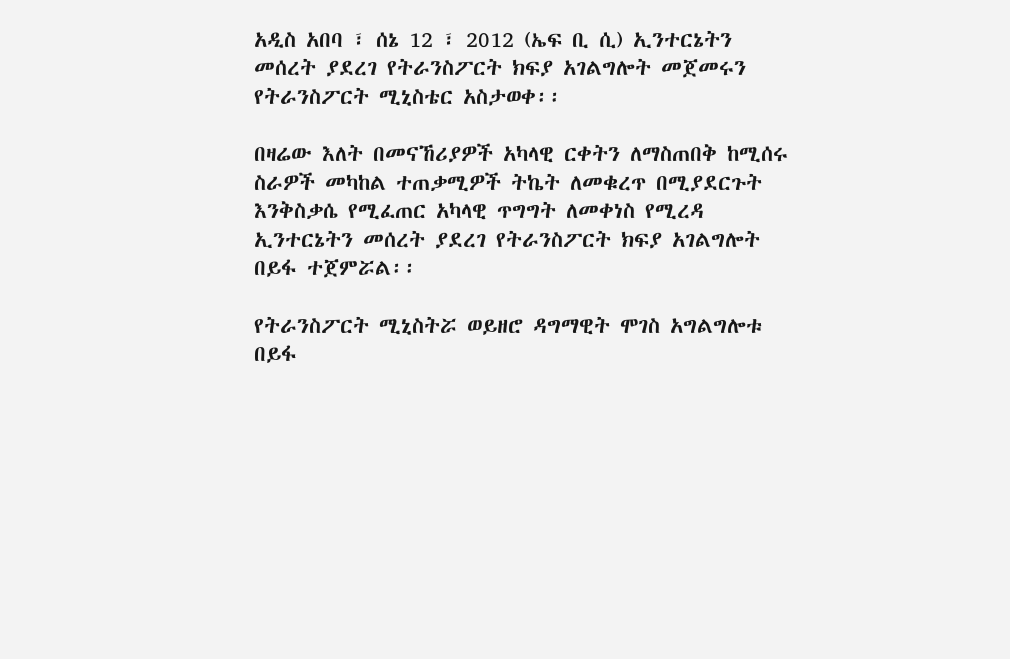አዲስ አበባ ፣ ሰኔ 12 ፣ 2012 (ኤፍ ቢ ሲ) ኢንተርኔትን መሰረት ያደረገ የትራንስፖርት ክፍያ አገልግሎት መጀመሩን የትራንስፖርት ሚኒስቴር አስታወቀ፡፡

በዛሬው እለት በመናኸሪያዎች አካላዊ ርቀትን ለማስጠበቅ ከሚሰሩ ስራዎች መካከል ተጠቃሚዎች ትኬት ለመቁረጥ በሚያደርጉት እንቅስቃሴ የሚፈጠር አካላዊ ጥግግት ለመቀነስ የሚረዳ ኢንተርኔትን መሰረት ያደረገ የትራንስፖርት ክፍያ አገልግሎት በይፋ ተጀምሯል፡፡

የትራንስፖርት ሚኒስትሯ ወይዘሮ ዳግማዊት ሞገስ አግልግሎቱ በይፋ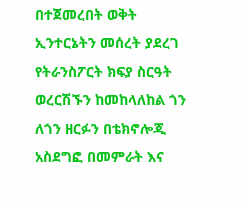በተጀመረበት ወቅት ኢንተርኔትን መሰረት ያደረገ የትራንስፖርት ክፍያ ስርዓት ወረርሽኙን ከመከላለከል ጎን ለጎን ዘርፉን በቴክኖሎጂ አስደግፎ በመምራት እና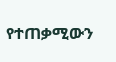የተጠቃሚውን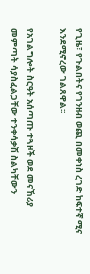የጊዜ፣ የጉልበትና የገንዘብ ወጪ በመቀነስ ረገድ ከፍተኛ ሚና እንደሚኖረው ገልጸዋል፡፡

የአገልግሎት ስርዓት አሰጣጡ ተጓዞች ወደ መናኸሪያ መምጣት ሳያስፈልጋቸው ተንቀሳቃሽ ስልካቸውን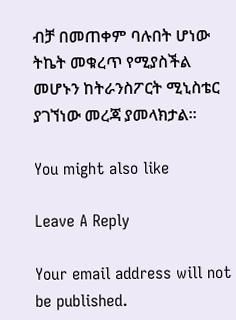ብቻ በመጠቀም ባሉበት ሆነው ትኬት መቁረጥ የሚያስችል መሆኑን ከትራንስፖርት ሚኒስቴር ያገኘነው መረጃ ያመላክታል፡፡

You might also like

Leave A Reply

Your email address will not be published.